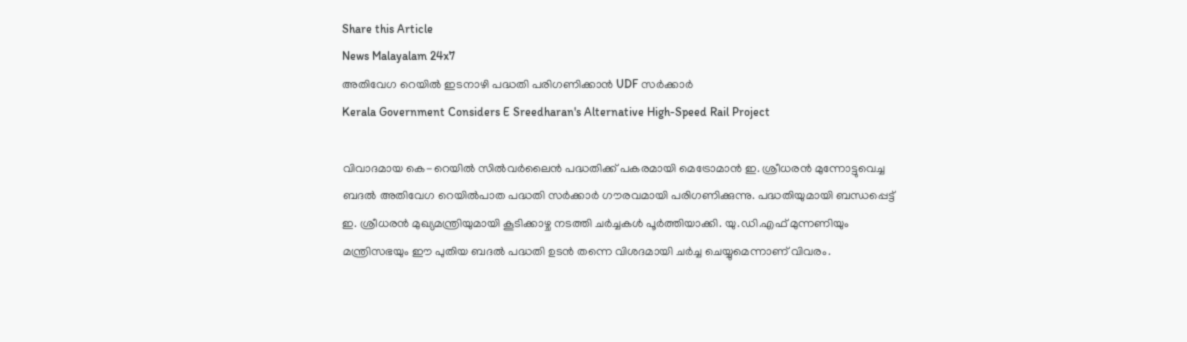Share this Article
News Malayalam 24x7
അതിവേഗ റെയില്‍ ഇടനാഴി പദ്ധതി പരിഗണിക്കാൻ UDF സര്‍ക്കാര്‍
Kerala Government Considers E Sreedharan's Alternative High-Speed Rail Project

വിവാദമായ കെ-റെയിൽ സിൽവർലൈൻ പദ്ധതിക്ക് പകരമായി മെട്രോമാൻ ഇ. ശ്രീധരൻ മുന്നോട്ടുവെച്ച ബദൽ അതിവേഗ റെയിൽപാത പദ്ധതി സർക്കാർ ഗൗരവമായി പരിഗണിക്കുന്നു. പദ്ധതിയുമായി ബന്ധപ്പെട്ട് ഇ. ശ്രീധരൻ മുഖ്യമന്ത്രിയുമായി കൂടിക്കാഴ്ച നടത്തി ചർച്ചകൾ പൂർത്തിയാക്കി. യു.ഡി.എഫ് മുന്നണിയും മന്ത്രിസഭയും ഈ പുതിയ ബദൽ പദ്ധതി ഉടൻ തന്നെ വിശദമായി ചർച്ച ചെയ്യുമെന്നാണ് വിവരം.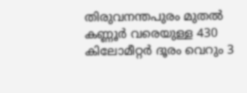തിരുവനന്തപുരം മുതൽ കണ്ണൂർ വരെയുള്ള 430 കിലോമീറ്റർ ദൂരം വെറും 3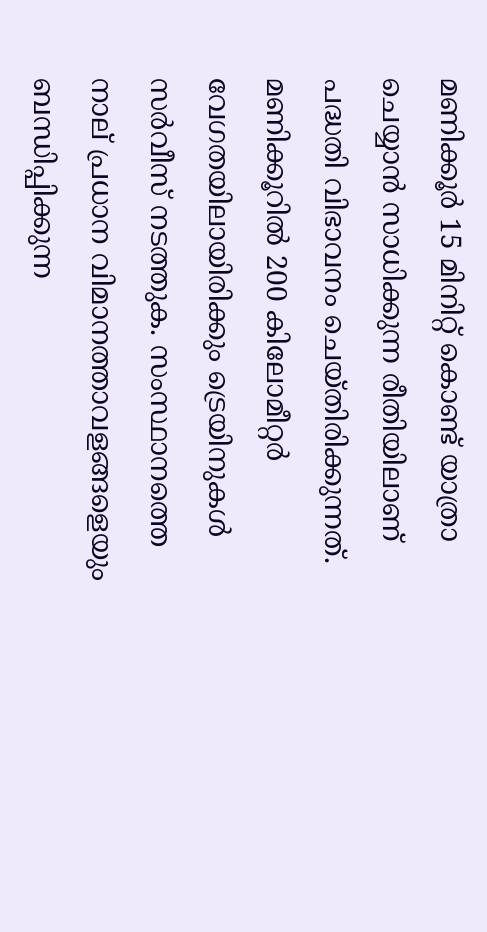മണിക്കൂർ 15 മിനിറ്റ് കൊണ്ട് യാത്രാ ചെയ്യാൻ സാധിക്കുന്ന രീതിയിലാണ് പദ്ധതി വിഭാവനം ചെയ്തിരിക്കുന്നത്. മണിക്കൂറിൽ 200 കിലോമീറ്റർ വേഗതയിലായിരിക്കും ട്രെയിനുകൾ സർവീസ് നടത്തുക. സംസ്ഥാനത്തെ നാല് പ്രധാന വിമാനത്താവളങ്ങളെയും ബന്ധിപ്പിക്കുന്ന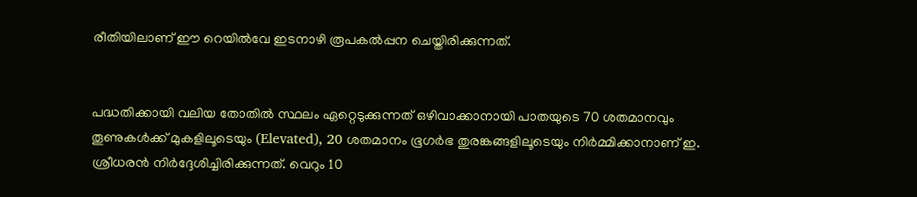രീതിയിലാണ് ഈ റെയിൽവേ ഇടനാഴി രൂപകൽപ്പന ചെയ്തിരിക്കുന്നത്.


പദ്ധതിക്കായി വലിയ തോതിൽ സ്ഥലം ഏറ്റെടുക്കുന്നത് ഒഴിവാക്കാനായി പാതയുടെ 70 ശതമാനവും തൂണുകൾക്ക് മുകളിലൂടെയും (Elevated), 20 ശതമാനം ഭൂഗർഭ തുരങ്കങ്ങളിലൂടെയും നിർമ്മിക്കാനാണ് ഇ. ശ്രീധരൻ നിർദ്ദേശിച്ചിരിക്കുന്നത്. വെറും 10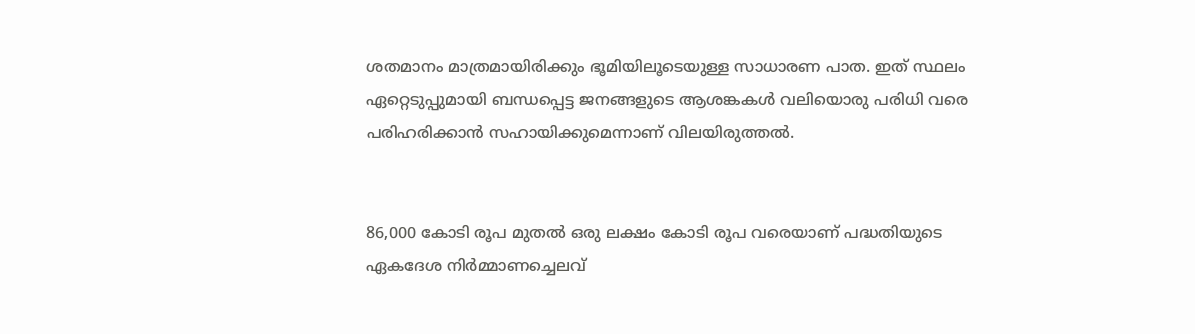ശതമാനം മാത്രമായിരിക്കും ഭൂമിയിലൂടെയുള്ള സാധാരണ പാത. ഇത് സ്ഥലം ഏറ്റെടുപ്പുമായി ബന്ധപ്പെട്ട ജനങ്ങളുടെ ആശങ്കകൾ വലിയൊരു പരിധി വരെ പരിഹരിക്കാൻ സഹായിക്കുമെന്നാണ് വിലയിരുത്തൽ.


86,000 കോടി രൂപ മുതൽ ഒരു ലക്ഷം കോടി രൂപ വരെയാണ് പദ്ധതിയുടെ ഏകദേശ നിർമ്മാണച്ചെലവ്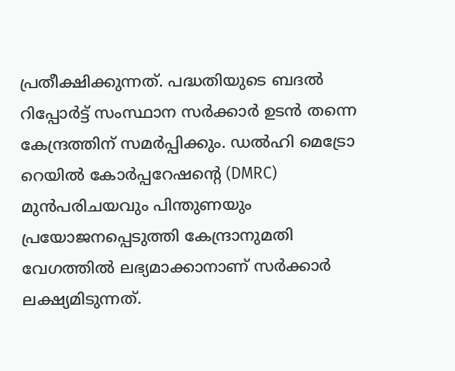പ്രതീക്ഷിക്കുന്നത്. പദ്ധതിയുടെ ബദൽ റിപ്പോർട്ട് സംസ്ഥാന സർക്കാർ ഉടൻ തന്നെ കേന്ദ്രത്തിന് സമർപ്പിക്കും. ഡൽഹി മെട്രോ റെയിൽ കോർപ്പറേഷന്റെ (DMRC) മുൻപരിചയവും പിന്തുണയും പ്രയോജനപ്പെടുത്തി കേന്ദ്രാനുമതി വേഗത്തിൽ ലഭ്യമാക്കാനാണ് സർക്കാർ ലക്ഷ്യമിടുന്നത്.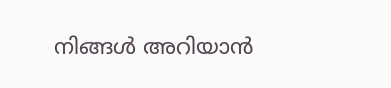നിങ്ങൾ അറിയാൻ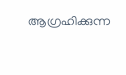ആഗ്രഹിക്കുന്ന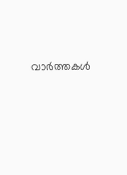വാർത്തകൾ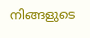നിങ്ങളുടെ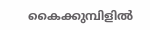കൈക്കുമ്പിളിൽ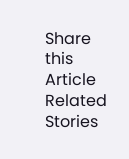Share this Article
Related Stories